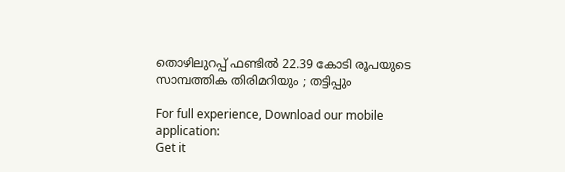തൊഴിലുറപ്പ് ഫണ്ടില്‍ 22.39 കോടി രൂപയുടെ സാമ്പത്തിക തിരിമറിയും ; തട്ടിപ്പും

For full experience, Download our mobile application:
Get it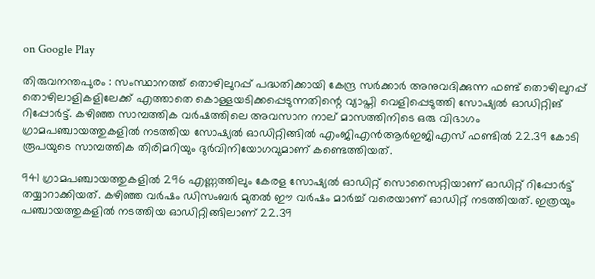on Google Play

തിരുവനന്തപുരം : സംസ്ഥാനത്ത് തൊഴിലുറപ്പ് പദ്ധതിക്കായി കേന്ദ്ര സര്‍ക്കാര്‍ അനുവദിക്കുന്ന ഫണ്ട് തൊഴിലുറപ്പ് തൊഴിലാളികളിലേക്ക് എത്താതെ കൊള്ളയടിക്കപ്പെടുന്നതിന്റെ വ്യാപ്തി വെളിപ്പെടുത്തി സോഷ്യല്‍ ഓഡിറ്റിങ് റിപ്പോര്‍ട്ട്. കഴിഞ്ഞ സാമ്പത്തിക വര്‍ഷത്തിലെ അവസാന നാല് മാസത്തിനിടെ ഒരു വിഭാഗം ഗ്രാമപഞ്ചായത്തുകളില്‍ നടത്തിയ സോഷ്യല്‍ ഓഡിറ്റിങ്ങില്‍ എംജിഎന്‍ആര്‍ഇജിഎസ് ഫണ്ടില്‍ 22.39 കോടി രൂപയുടെ സാമ്പത്തിക തിരിമറിയും ദുര്‍വിനിയോഗവുമാണ് കണ്ടെത്തിയത്.

941 ഗ്രാമപഞ്ചായത്തുകളില്‍ 296 എണ്ണത്തിലും കേരള സോഷ്യല്‍ ഓഡിറ്റ് സൊസൈറ്റിയാണ് ഓഡിറ്റ് റിപ്പോര്‍ട്ട് തയ്യാറാക്കിയത്. കഴിഞ്ഞ വര്‍ഷം ഡിസംബര്‍ മുതല്‍ ഈ വര്‍ഷം മാര്‍ച്ച്‌ വരെയാണ് ഓഡിറ്റ് നടത്തിയത്. ഇത്രയും പഞ്ചായത്തുകളില്‍ നടത്തിയ ഓഡിറ്റിങ്ങിലാണ് 22.39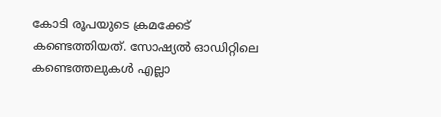കോടി രൂപയുടെ ക്രമക്കേട് കണ്ടെത്തിയത്. സോഷ്യല്‍ ഓഡിറ്റിലെ കണ്ടെത്തലുകള്‍ എല്ലാ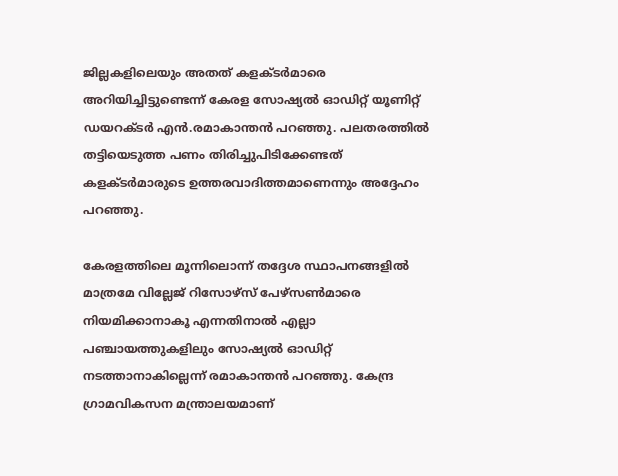ജില്ലകളിലെയും അതത് കളക്ടര്‍മാരെ അറിയിച്ചിട്ടുണ്ടെന്ന് കേരള സോഷ്യല്‍ ഓഡിറ്റ് യൂണിറ്റ് ഡയറക്ടര്‍ എന്‍.രമാകാന്തന്‍ പറഞ്ഞു. പലതരത്തില്‍ തട്ടിയെടുത്ത പണം തിരിച്ചുപിടിക്കേണ്ടത് കളക്ടര്‍മാരുടെ ഉത്തരവാദിത്തമാണെന്നും അദ്ദേഹം പറഞ്ഞു.

കേരളത്തിലെ മൂന്നിലൊന്ന് തദ്ദേശ സ്ഥാപനങ്ങളില്‍ മാത്രമേ വില്ലേജ് റിസോഴ്സ് പേഴ്സണ്‍മാരെ നിയമിക്കാനാകൂ എന്നതിനാല്‍ എല്ലാ പഞ്ചായത്തുകളിലും സോഷ്യല്‍ ഓഡിറ്റ് നടത്താനാകില്ലെന്ന് രമാകാന്തന്‍ പറഞ്ഞു. കേന്ദ്ര ഗ്രാമവികസന മന്ത്രാലയമാണ്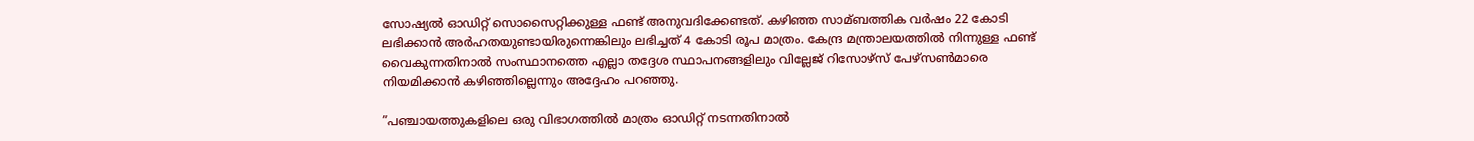സോഷ്യല്‍ ഓഡിറ്റ് സൊസൈറ്റിക്കുള്ള ഫണ്ട് അനുവദിക്കേണ്ടത്. കഴിഞ്ഞ സാമ്ബത്തിക വര്‍ഷം 22 കോടി ലഭിക്കാന്‍ അര്‍ഹതയുണ്ടായിരുന്നെങ്കിലും ലഭിച്ചത് 4 കോടി രൂപ മാത്രം. കേന്ദ്ര മന്ത്രാലയത്തില്‍ നിന്നുള്ള ഫണ്ട് വൈകുന്നതിനാല്‍ സംസ്ഥാനത്തെ എല്ലാ തദ്ദേശ സ്ഥാപനങ്ങളിലും വില്ലേജ് റിസോഴ്സ് പേഴ്സണ്‍മാരെ നിയമിക്കാന്‍ കഴിഞ്ഞില്ലെന്നും അദ്ദേഹം പറഞ്ഞു.

”പഞ്ചായത്തുകളിലെ ഒരു വിഭാഗത്തില്‍ മാത്രം ഓഡിറ്റ് നടന്നതിനാല്‍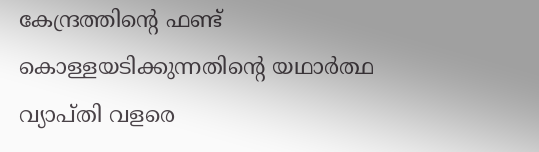കേന്ദ്രത്തിന്റെ ഫണ്ട് കൊള്ളയടിക്കുന്നതിന്റെ യഥാര്‍ത്ഥ വ്യാപ്തി വളരെ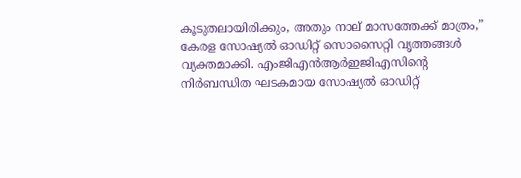കൂടുതലായിരിക്കും, അതും നാല് മാസത്തേക്ക് മാത്രം,” കേരള സോഷ്യല്‍ ഓഡിറ്റ് സൊസൈറ്റി വൃത്തങ്ങള്‍ വ്യക്തമാക്കി. എംജിഎന്‍ആര്‍ഇജിഎസിന്റെ നിര്‍ബന്ധിത ഘടകമായ സോഷ്യല്‍ ഓഡിറ്റ്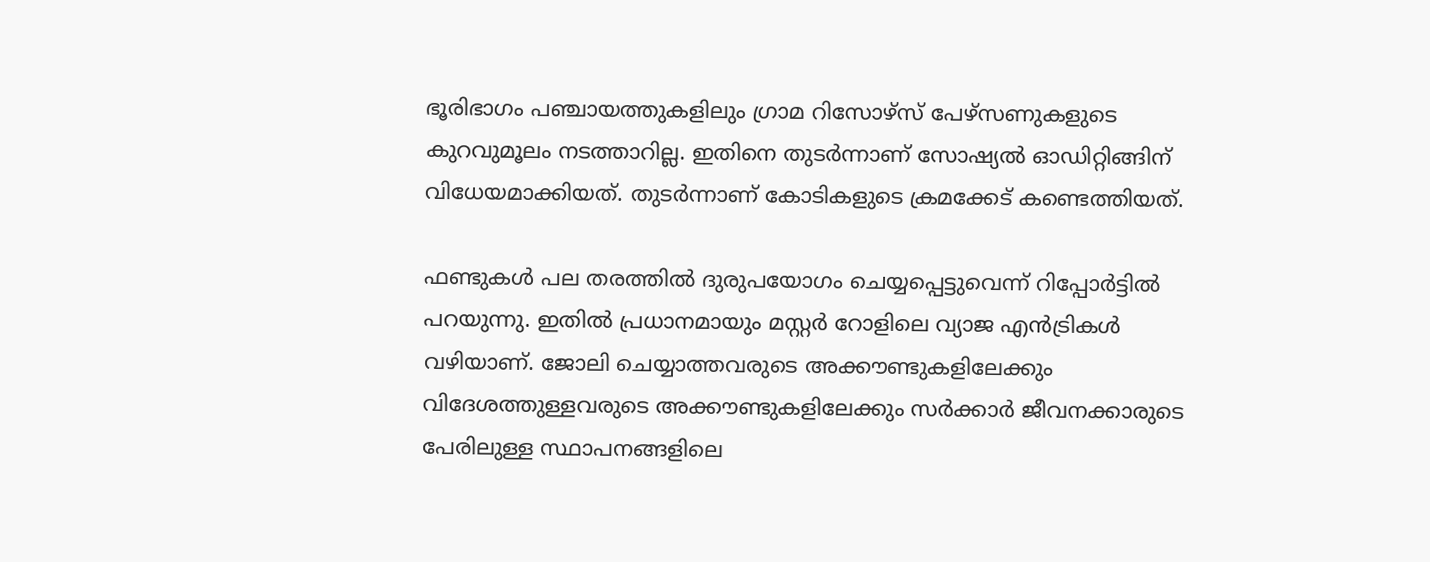ഭൂരിഭാഗം പഞ്ചായത്തുകളിലും ഗ്രാമ റിസോഴ്സ് പേഴ്സണുകളുടെ കുറവുമൂലം നടത്താറില്ല. ഇതിനെ തുടര്‍ന്നാണ് സോഷ്യല്‍ ഓഡിറ്റിങ്ങിന് വിധേയമാക്കിയത്. തുടര്‍ന്നാണ് കോടികളുടെ ക്രമക്കേട് കണ്ടെത്തിയത്.

ഫണ്ടുകള്‍ പല തരത്തില്‍ ദുരുപയോഗം ചെയ്യപ്പെട്ടുവെന്ന് റിപ്പോര്‍ട്ടില്‍ പറയുന്നു. ഇതില്‍ പ്രധാനമായും മസ്റ്റര്‍ റോളിലെ വ്യാജ എന്‍ട്രികള്‍ വഴിയാണ്. ജോലി ചെയ്യാത്തവരുടെ അക്കൗണ്ടുകളിലേക്കും വിദേശത്തുള്ളവരുടെ അക്കൗണ്ടുകളിലേക്കും സര്‍ക്കാര്‍ ജീവനക്കാരുടെ പേരിലുള്ള സ്ഥാപനങ്ങളിലെ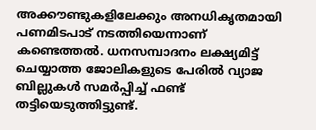അക്കൗണ്ടുകളിലേക്കും അനധികൃതമായി പണമിടപാട് നടത്തിയെന്നാണ് കണ്ടെത്തല്‍. ധനസമ്പാദനം ലക്ഷ്യമിട്ട് ചെയ്യാത്ത ജോലികളുടെ പേരില്‍ വ്യാജ ബില്ലുകള്‍ സമര്‍പ്പിച്ച്‌ ഫണ്ട് തട്ടിയെടുത്തിട്ടുണ്ട്.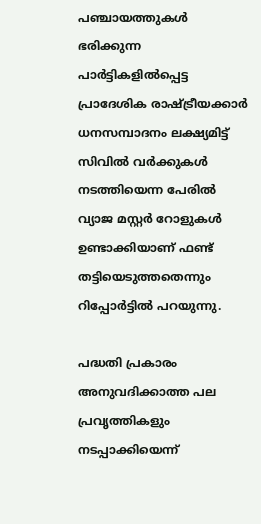പഞ്ചായത്തുകള്‍ ഭരിക്കുന്ന പാര്‍ട്ടികളില്‍പ്പെട്ട പ്രാദേശിക രാഷ്ട്രീയക്കാര്‍ ധനസമ്പാദനം ലക്ഷ്യമിട്ട് സിവില്‍ വര്‍ക്കുകള്‍ നടത്തിയെന്ന പേരില്‍ വ്യാജ മസ്റ്റര്‍ റോളുകള്‍ ഉണ്ടാക്കിയാണ് ഫണ്ട് തട്ടിയെടുത്തതെന്നും റിപ്പോര്‍ട്ടില്‍ പറയുന്നു.

പദ്ധതി പ്രകാരം അനുവദിക്കാത്ത പല പ്രവൃത്തികളും നടപ്പാക്കിയെന്ന്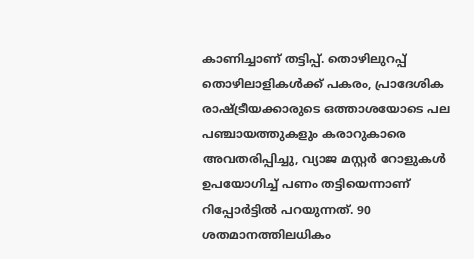കാണിച്ചാണ് തട്ടിപ്പ്. തൊഴിലുറപ്പ് തൊഴിലാളികള്‍ക്ക് പകരം, പ്രാദേശിക രാഷ്ട്രീയക്കാരുടെ ഒത്താശയോടെ പല പഞ്ചായത്തുകളും കരാറുകാരെ അവതരിപ്പിച്ചു, വ്യാജ മസ്റ്റര്‍ റോളുകള്‍ ഉപയോഗിച്ച്‌ പണം തട്ടിയെന്നാണ് റിപ്പോര്‍ട്ടില്‍ പറയുന്നത്. 90 ശതമാനത്തിലധികം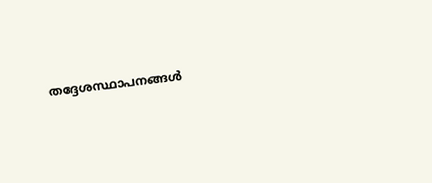തദ്ദേശസ്ഥാപനങ്ങള്‍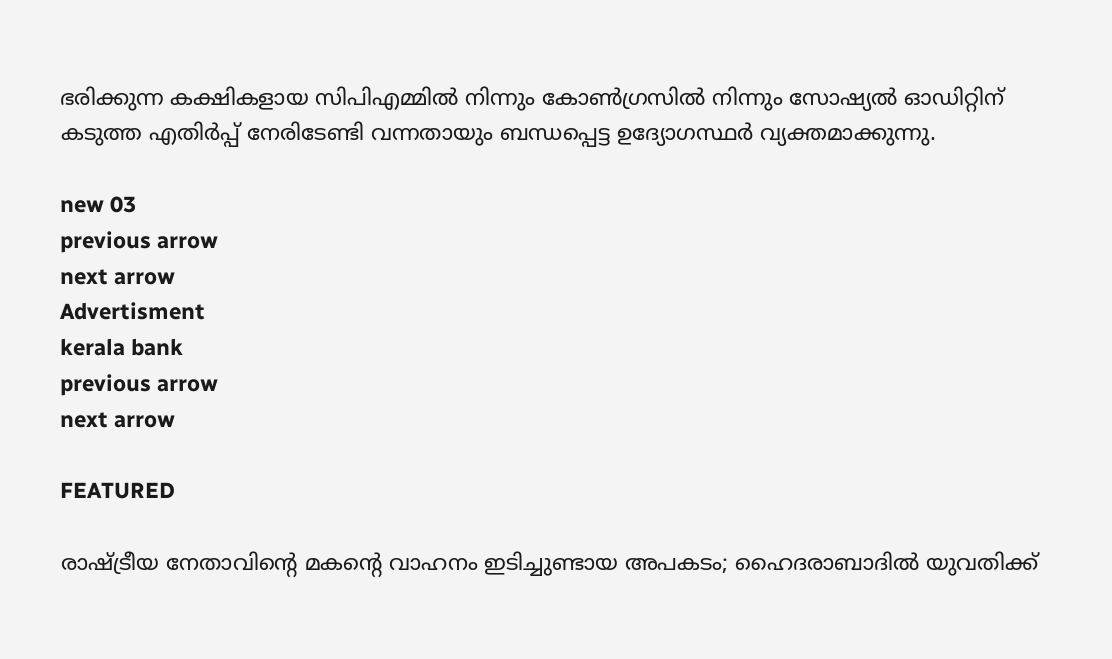ഭരിക്കുന്ന കക്ഷികളായ സിപിഎമ്മില്‍ നിന്നും കോണ്‍ഗ്രസില്‍ നിന്നും സോഷ്യല്‍ ഓഡിറ്റിന് കടുത്ത എതിര്‍പ്പ് നേരിടേണ്ടി വന്നതായും ബന്ധപ്പെട്ട ഉദ്യോഗസ്ഥര്‍ വ്യക്തമാക്കുന്നു.

new 03
previous arrow
next arrow
Advertisment
kerala bank
previous arrow
next arrow

FEATURED

രാഷ്ട്രീയ നേതാവിന്റെ മകന്റെ വാഹനം ഇടിച്ചുണ്ടായ അപകടം; ഹൈദരാബാദിൽ യുവതിക്ക്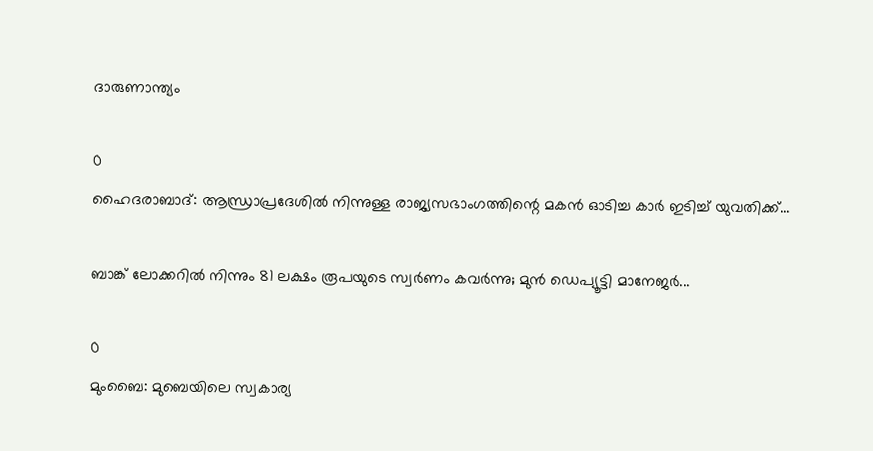ദാരുണാന്ത്യം

0
ഹൈദരാബാദ്: ആന്ധ്രാപ്രദേശിൽ നിന്നുള്ള രാജ്യസഭാംഗത്തിന്റെ മകന്‍ ഓടിച്ച കാര്‍ ഇടിച്ച് യുവതിക്ക്...

ബാങ്ക് ലോക്കറിൽ നിന്നും 81 ലക്ഷം രൂപയുടെ സ്വർണം കവർന്നു; മുൻ ഡെപ്യൂട്ടി മാനേജർ...

0
മുംബൈ: മുബെയിലെ സ്വകാര്യ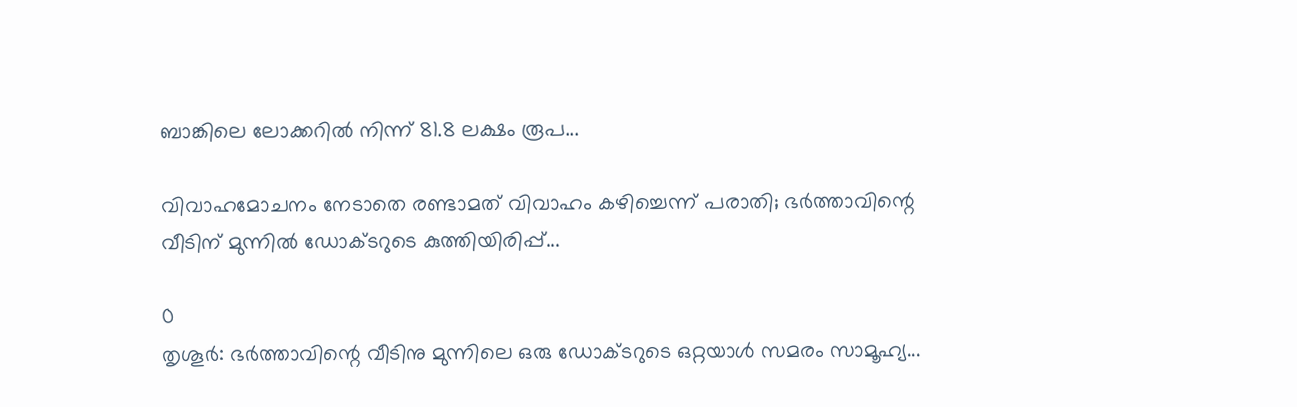ബാങ്കിലെ ലോക്കറില്‍ നിന്ന് 81.8 ലക്ഷം രൂപ...

വിവാഹമോചനം നേടാതെ രണ്ടാമത് വിവാഹം കഴിച്ചെന്ന് പരാതി; ഭർത്താവിന്റെ വീടിന് മുന്നിൽ ഡോക്ടറുടെ കുത്തിയിരിപ്പ്...

0
തൃശൂർ: ഭർത്താവിന്റെ വീടിനു മുന്നിലെ ഒരു ഡോക്ടറുടെ ഒറ്റയാൾ സമരം സാമൂഹ്യ...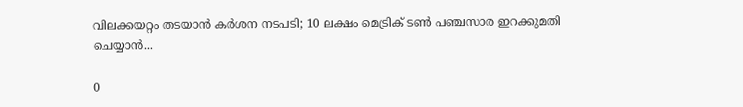വിലക്കയറ്റം തടയാൻ കർശന നടപടി; 10 ലക്ഷം മെട്രിക് ടൺ പഞ്ചസാര ഇറക്കുമതി ചെയ്യാൻ...

0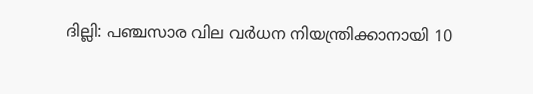ദില്ലി: പഞ്ചസാര വില വർധന നിയന്ത്രിക്കാനായി 10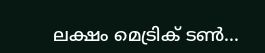ലക്ഷം മെട്രിക് ടൺ...